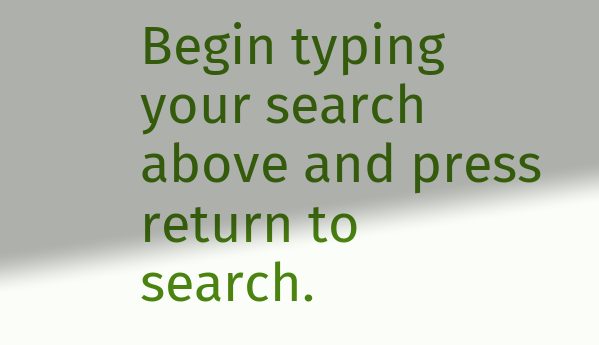Begin typing your search above and press return to search.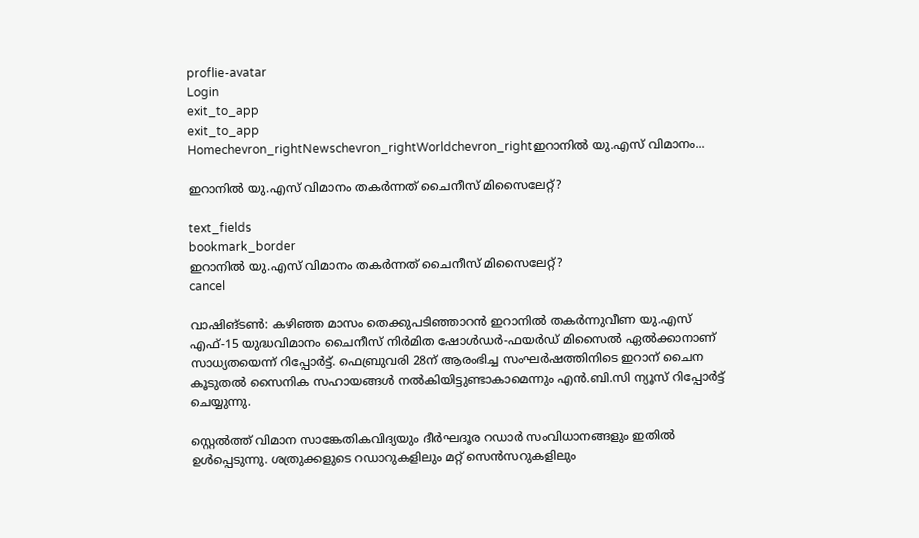proflie-avatar
Login
exit_to_app
exit_to_app
Homechevron_rightNewschevron_rightWorldchevron_rightഇറാനിൽ യു.എസ് വിമാനം...

ഇറാനിൽ യു.എസ് വിമാനം തകർന്നത് ചൈനീസ് മിസൈലേറ്റ്?

text_fields
bookmark_border
ഇറാനിൽ യു.എസ് വിമാനം തകർന്നത് ചൈനീസ് മിസൈലേറ്റ്?
cancel

വാഷിങ്‌ടൺ: കഴിഞ്ഞ മാസം തെക്കുപടിഞ്ഞാറൻ ഇറാനിൽ തകർന്നുവീണ യു.എസ് എഫ്-15 യുദ്ധവിമാനം ചൈനീസ് നിർമിത ഷോൾഡർ-ഫയർഡ് മിസൈൽ ഏൽക്കാനാണ് സാധ്യതയെന്ന് റിപ്പോർട്ട്. ഫെബ്രുവരി 28ന് ആരംഭിച്ച സംഘർഷത്തിനിടെ ഇറാന് ചൈന കൂടുതൽ സൈനിക സഹായങ്ങൾ നൽകിയിട്ടുണ്ടാകാമെന്നും എൻ.ബി.സി ന്യൂസ് റിപ്പോർട്ട് ചെയ്യുന്നു.

സ്റ്റെൽത്ത് വിമാന സാങ്കേതികവിദ്യയും ദീർഘദൂര റഡാർ സംവിധാനങ്ങളും ഇതിൽ ഉൾപ്പെടുന്നു. ശത്രുക്കളുടെ റഡാറുകളിലും മറ്റ് സെൻസറുകളിലും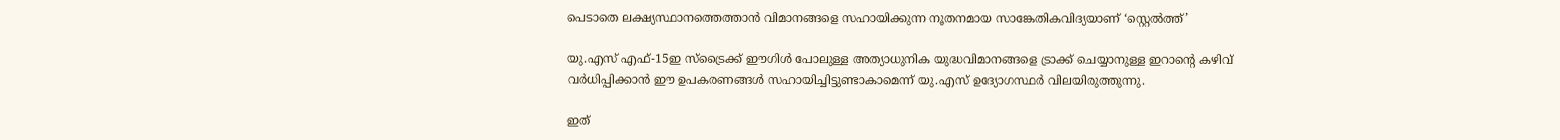പെടാതെ ലക്ഷ്യസ്ഥാനത്തെത്താൻ വിമാനങ്ങളെ സഹായിക്കുന്ന നൂതനമായ സാങ്കേതികവിദ്യയാണ് ‘സ്റ്റെൽത്ത്’

യു.എസ് എഫ്-15ഇ സ്‌ട്രൈക്ക് ഈഗിൾ പോലുള്ള അത്യാധുനിക യുദ്ധവിമാനങ്ങളെ ട്രാക്ക് ചെയ്യാനുള്ള ഇറാന്റെ കഴിവ് വർധിപ്പിക്കാൻ ഈ ഉപകരണങ്ങൾ സഹായിച്ചിട്ടുണ്ടാകാമെന്ന് യു.എസ് ഉദ്യോഗസ്ഥർ വിലയിരുത്തുന്നു.

ഇത്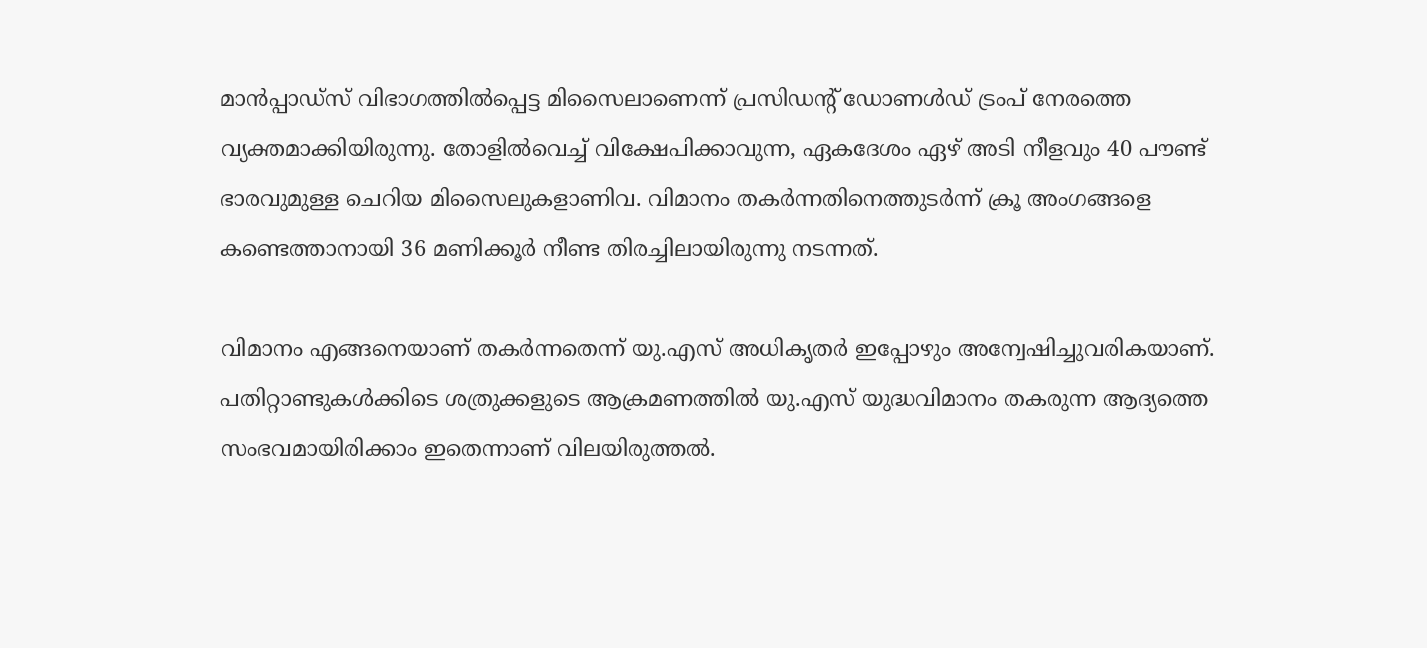മാൻപ്പാഡ്‌സ് വിഭാഗത്തിൽപ്പെട്ട മിസൈലാണെന്ന് പ്രസിഡന്റ് ഡോണൾഡ് ട്രംപ് നേരത്തെ വ്യക്തമാക്കിയിരുന്നു. തോളിൽവെച്ച് വിക്ഷേപിക്കാവുന്ന, ഏകദേശം ഏഴ് അടി നീളവും 40 പൗണ്ട് ഭാരവുമുള്ള ചെറിയ മിസൈലുകളാണിവ. വിമാനം തകർന്നതിനെത്തുടർന്ന് ക്രൂ അംഗങ്ങളെ കണ്ടെത്താനായി 36 മണിക്കൂർ നീണ്ട തിരച്ചിലായിരുന്നു നടന്നത്.

വിമാനം എങ്ങനെയാണ് തകർന്നതെന്ന് യു.എസ് അധികൃതർ ഇപ്പോഴും അന്വേഷിച്ചുവരികയാണ്. പതിറ്റാണ്ടുകൾക്കിടെ ശത്രുക്കളുടെ ആക്രമണത്തിൽ യു.എസ് യുദ്ധവിമാനം തകരുന്ന ആദ്യത്തെ സംഭവമായിരിക്കാം ഇതെന്നാണ് വിലയിരുത്തൽ.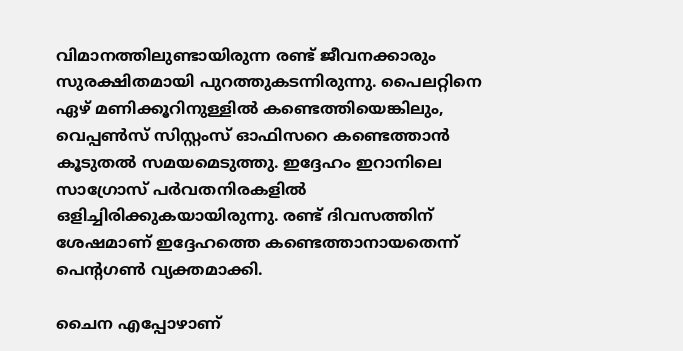വിമാനത്തിലുണ്ടായിരുന്ന രണ്ട് ജീവനക്കാരും സുരക്ഷിതമായി പുറത്തുകടന്നിരുന്നു. പൈലറ്റിനെ ഏഴ് മണിക്കൂറിനുള്ളിൽ കണ്ടെത്തിയെങ്കിലും, വെപ്പൺസ് സിസ്റ്റംസ് ഓഫിസറെ കണ്ടെത്താൻ കൂടുതൽ സമയമെടുത്തു. ഇദ്ദേഹം ഇറാനിലെ സാഗ്രോസ് പർവതനിരകളിൽ ഒളിച്ചിരിക്കുകയായിരുന്നു. രണ്ട് ദിവസത്തിന് ശേഷമാണ് ഇദ്ദേഹത്തെ കണ്ടെത്താനായതെന്ന് പെന്റഗൺ വ്യക്തമാക്കി.

ചൈന എപ്പോഴാണ്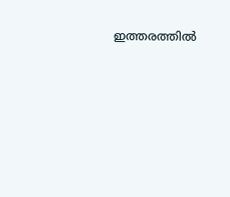ഇത്തരത്തിൽ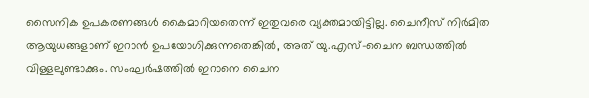സൈനിക ഉപകരണങ്ങൾ കൈമാറിയതെന്ന് ഇതുവരെ വ്യക്തമായിട്ടില്ല. ചൈനീസ് നിർമിത ആയുധങ്ങളാണ് ഇറാൻ ഉപയോഗിക്കുന്നതെങ്കിൽ, അത് യു.എസ്-ചൈന ബന്ധത്തിൽ വിള്ളലുണ്ടാക്കും. സംഘർഷത്തിൽ ഇറാനെ ചൈന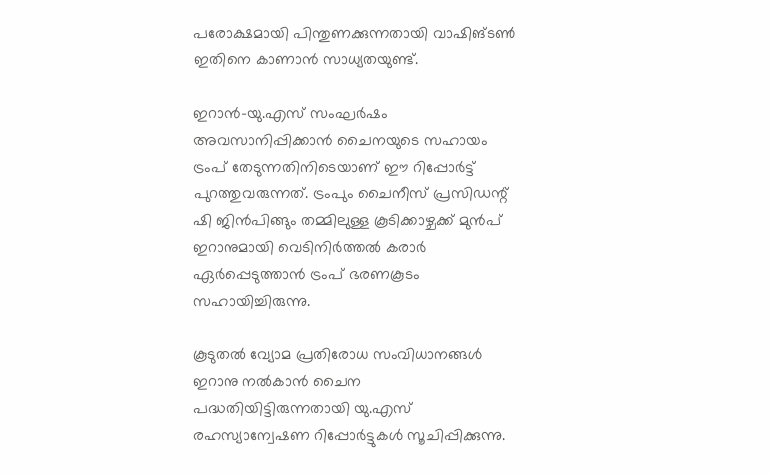പരോക്ഷമായി പിന്തുണക്കുന്നതായി വാഷിങ്ടൺ ഇതിനെ കാണാൻ സാധ്യതയുണ്ട്.

ഇറാൻ-യു.എസ് സംഘർഷം അവസാനിപ്പിക്കാൻ ചൈനയുടെ സഹായം ട്രംപ് തേടുന്നതിനിടെയാണ് ഈ റിപ്പോർട്ട് പുറത്തുവരുന്നത്. ട്രംപും ചൈനീസ് പ്രസിഡന്റ് ഷി ജിൻപിങ്ങും തമ്മിലുള്ള കൂടിക്കാഴ്ചക്ക് മുൻപ് ഇറാനുമായി വെടിനിർത്തൽ കരാർ ഏർപ്പെടുത്താൻ ട്രംപ് ഭരണകൂടം സഹായിച്ചിരുന്നു.

കൂടുതൽ വ്യോമ പ്രതിരോധ സംവിധാനങ്ങൾ ഇറാനു നൽകാൻ ചൈന പദ്ധതിയിട്ടിരുന്നതായി യു.എസ് രഹസ്യാന്വേഷണ റിപ്പോർട്ടുകൾ സൂചിപ്പിക്കുന്നു.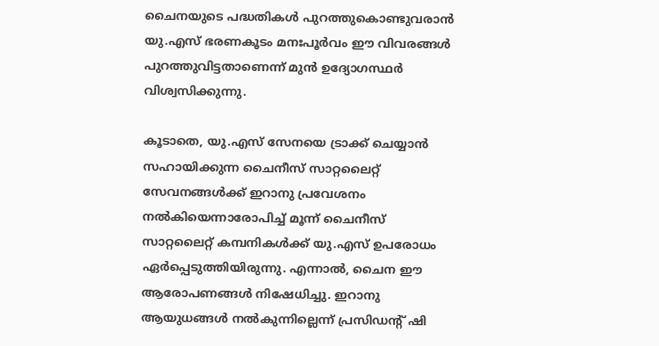ചൈനയുടെ പദ്ധതികൾ പുറത്തുകൊണ്ടുവരാൻ യു.എസ് ഭരണകൂടം മനഃപൂർവം ഈ വിവരങ്ങൾ പുറത്തുവിട്ടതാണെന്ന് മുൻ ഉദ്യോഗസ്ഥർ വിശ്വസിക്കുന്നു.

കൂടാതെ, യു.എസ് സേനയെ ട്രാക്ക് ചെയ്യാൻ സഹായിക്കുന്ന ചൈനീസ് സാറ്റലൈറ്റ് സേവനങ്ങൾക്ക് ഇറാനു പ്രവേശനം നൽകിയെന്നാരോപിച്ച് മൂന്ന് ചൈനീസ് സാറ്റലൈറ്റ് കമ്പനികൾക്ക് യു.എസ് ഉപരോധം ഏർപ്പെടുത്തിയിരുന്നു. എന്നാൽ, ചൈന ഈ ആരോപണങ്ങൾ നിഷേധിച്ചു. ഇറാനു ആയുധങ്ങൾ നൽകുന്നില്ലെന്ന് പ്രസിഡന്റ് ഷി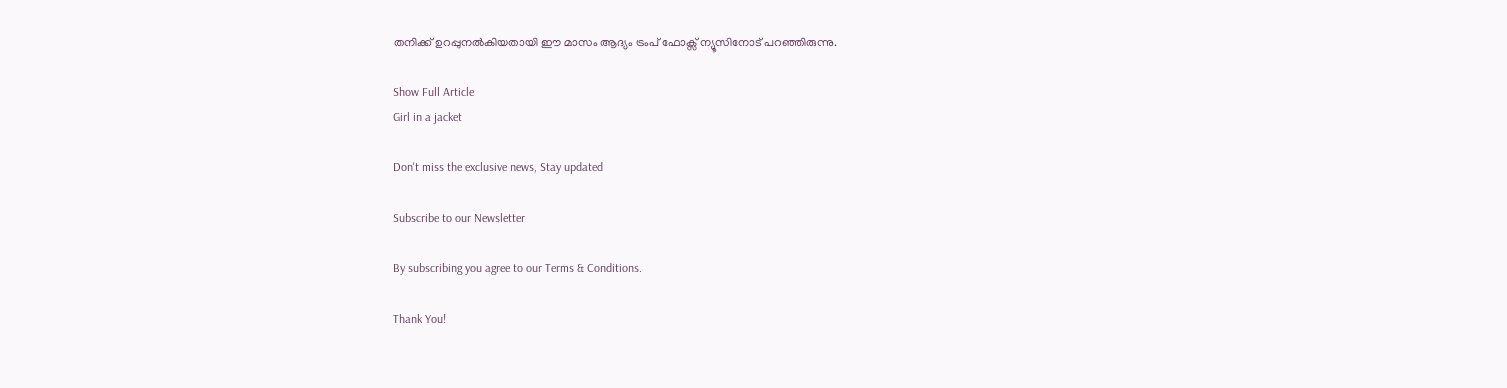തനിക്ക് ഉറപ്പുനൽകിയതായി ഈ മാസം ആദ്യം ട്രംപ് ഫോക്സ് ന്യൂസിനോട് പറഞ്ഞിരുന്നു.

Show Full Article
Girl in a jacket

Don't miss the exclusive news, Stay updated

Subscribe to our Newsletter

By subscribing you agree to our Terms & Conditions.

Thank You!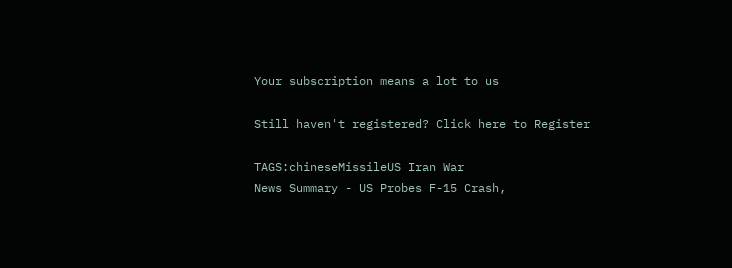Your subscription means a lot to us

Still haven't registered? Click here to Register

TAGS:chineseMissileUS Iran War
News Summary - US Probes F-15 Crash,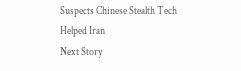Suspects Chinese Stealth Tech Helped Iran
Next Story